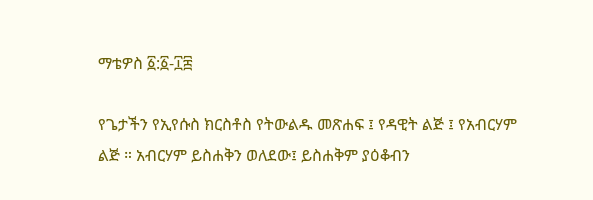ማቴዎስ ፩:፩-፲፰

የጌታችን የኢየሱስ ክርስቶስ የትውልዱ መጽሐፍ ፤ የዳዊት ልጅ ፤ የአብርሃም ልጅ ። አብርሃም ይስሐቅን ወለደው፤ ይስሐቅም ያዕቆብን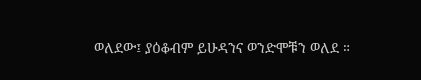ወለደው፤ ያዕቆብም ይሁዳንና ወንድሞቹን ወለደ ።